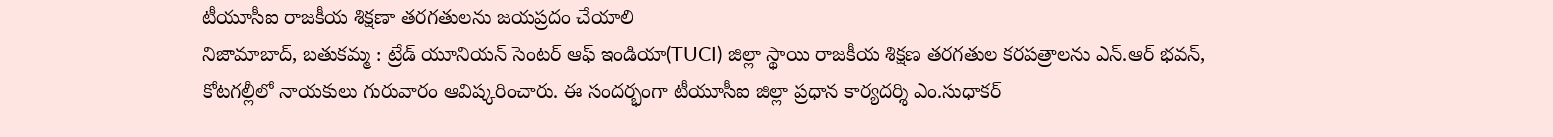టీయూసీఐ రాజకీయ శిక్షణా తరగతులను జయప్రదం చేయాలి
నిజామాబాద్, బతుకమ్మ : ట్రేడ్ యూనియన్ సెంటర్ ఆఫ్ ఇండియా(TUCI) జిల్లా స్థాయి రాజకీయ శిక్షణ తరగతుల కరపత్రాలను ఎన్.ఆర్ భవన్, కోటగల్లీలో నాయకులు గురువారం ఆవిష్కరించారు. ఈ సందర్భంగా టీయూసీఐ జిల్లా ప్రధాన కార్యదర్శి ఎం.సుధాకర్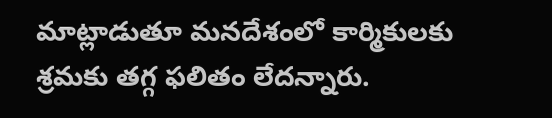మాట్లాడుతూ మనదేశంలో కార్మికులకు శ్రమకు తగ్గ ఫలితం లేదన్నారు.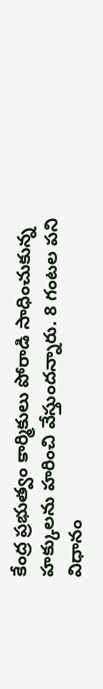కేంద్ర ప్రభుత్వం కార్మికులు పోరాడి సాధించుకున్న హక్కులను హరించి వేస్తుందన్నారు. 8 గంటల పని విధానం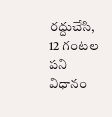రద్దుచేసి, 12 గంటల పని విధానం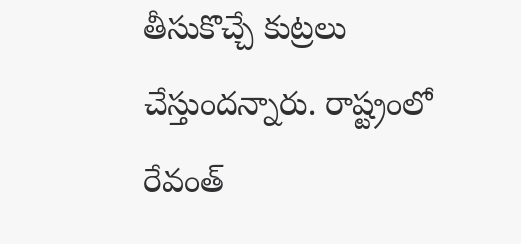తీసుకొచ్చే కుట్రలు చేస్తుందన్నారు. రాష్ట్రంలో రేవంత్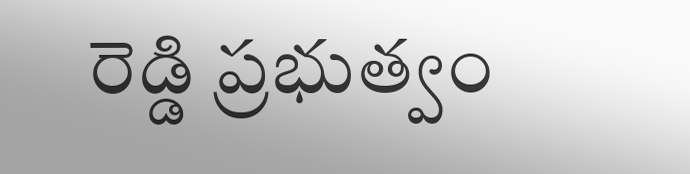రెడ్డి ప్రభుత్వం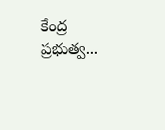కేంద్ర ప్రభుత్వ...